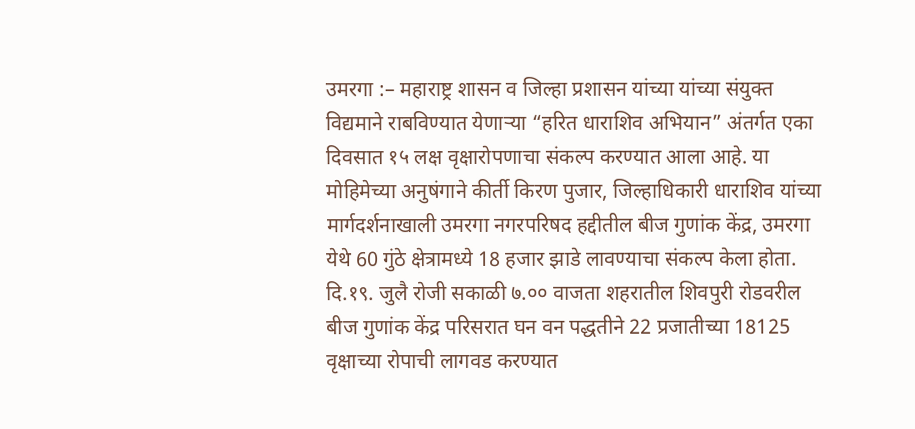उमरगा :– महाराष्ट्र शासन व जिल्हा प्रशासन यांच्या यांच्या संयुक्त विद्यमाने राबविण्यात येणाऱ्या “हरित धाराशिव अभियान” अंतर्गत एका दिवसात १५ लक्ष वृक्षारोपणाचा संकल्प करण्यात आला आहे. या मोहिमेच्या अनुषंगाने कीर्ती किरण पुजार, जिल्हाधिकारी धाराशिव यांच्या मार्गदर्शनाखाली उमरगा नगरपरिषद हद्दीतील बीज गुणांक केंद्र, उमरगा येथे 60 गुंठे क्षेत्रामध्ये 18 हजार झाडे लावण्याचा संकल्प केला होता. दि.१९. जुलै रोजी सकाळी ७.०० वाजता शहरातील शिवपुरी रोडवरील बीज गुणांक केंद्र परिसरात घन वन पद्धतीने 22 प्रजातीच्या 18125 वृक्षाच्या रोपाची लागवड करण्यात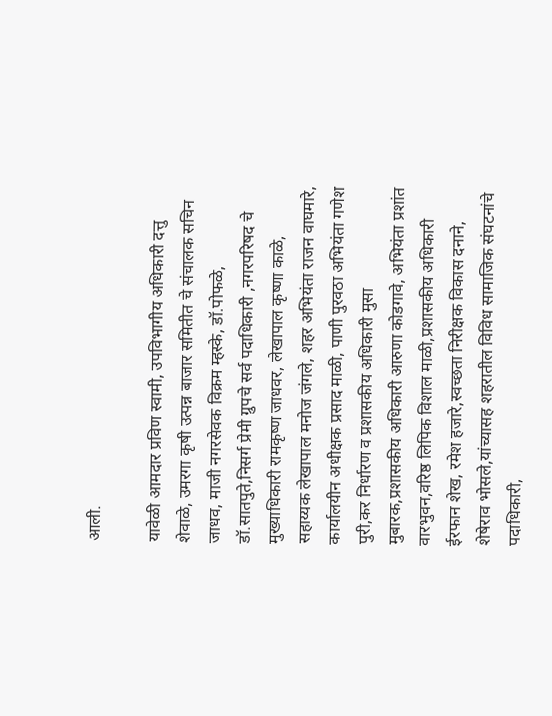आली.

यावेळी आमदार प्रविण स्वामी, उपविभागीय अधिकारी दत्तु शेवाळे, उमरगा कृषी उत्पन्न बाजार समितीत चे संचालक सचिन जाधव, माजी नगरसेवक विक्रम म्हस्के, डॉ.पोफळे, डॉ.सातपुते,निसर्ग प्रेमी ग्रुपचे सर्व पदाधिकारी ,नगरपरिषद चे मुख्याधिकारी रामकृष्ण जाधवर, लेखापाल कृष्णा काळे, सहाय्यक लेखापाल मनोज जंगले, शहर अभियंता राजन वाघमारे, कार्यालयीन अधीक्षक प्रसाद माळी, पाणी पुरवठा अभियंता गणेश पुरी,कर निर्धारण व प्रशासकीय अधिकारी मुसा मुबारक,प्रशासकीय अधिकारी आरुणा कोडगावे, अभियंता प्रशांत वारभुवन,वरिष्ठ लिपिक विशाल माळी,प्रशासकीय अधिकारी ईरफान शेख, रमेश हजारे,स्वच्छता निरीक्षक विकास दनाने, शेषेराव भोसले,यांच्यासह शहरातील विविध सामाजिक संघटनांचे पदाधिकारी,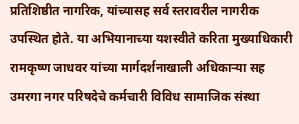प्रतिशिष्ठीत नागरिक, यांच्यासह सर्व स्तरावरील नागरीक उपस्थित होते. या अभियानाच्या यशस्वीते करिता मुख्याधिकारी रामकृष्ण जाधवर यांच्या मार्गदर्शनाखाली अधिकाऱ्या सह उमरगा नगर परिषदेचे कर्मचारी विविध सामाजिक संस्था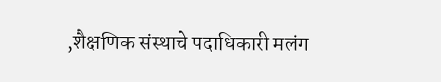,शैक्षणिक संस्थाचे पदाधिकारी मलंग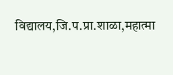विद्यालय,जि.प.प्रा.शाळा,महात्मा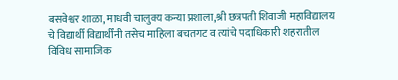बसवेश्वर शाळा, माधवी चालुक्य कन्या प्रशाला,श्री छत्रपती शिवाजी महाविद्यालय चे विद्यार्थी विद्यार्थींनी तसेच माहिला बचतगट व त्यांचे पदाधिकारी शहरातील विविध सामाजिक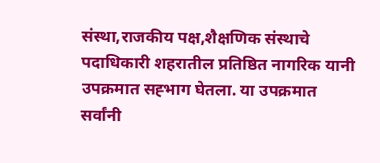संस्था,राजकीय पक्ष,शैक्षणिक संस्थाचे पदाधिकारी शहरातील प्रतिष्ठित नागरिक यानी उपक्रमात सह्भाग घेतला. या उपक्रमात सर्वांनी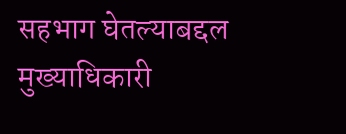सहभाग घेतल्याबद्दल मुख्याधिकारी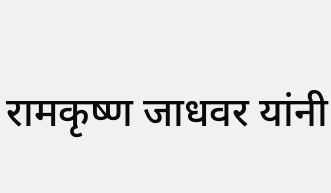रामकृष्ण जाधवर यांनी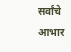सर्वांचे आभार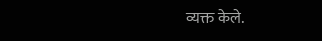व्यक्त केले.